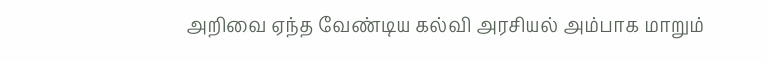அறிவை ஏந்த வேண்டிய கல்வி அரசியல் அம்பாக மாறும்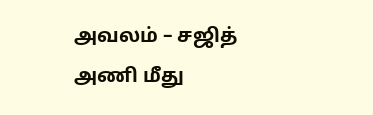அவலம் – சஜித் அணி மீது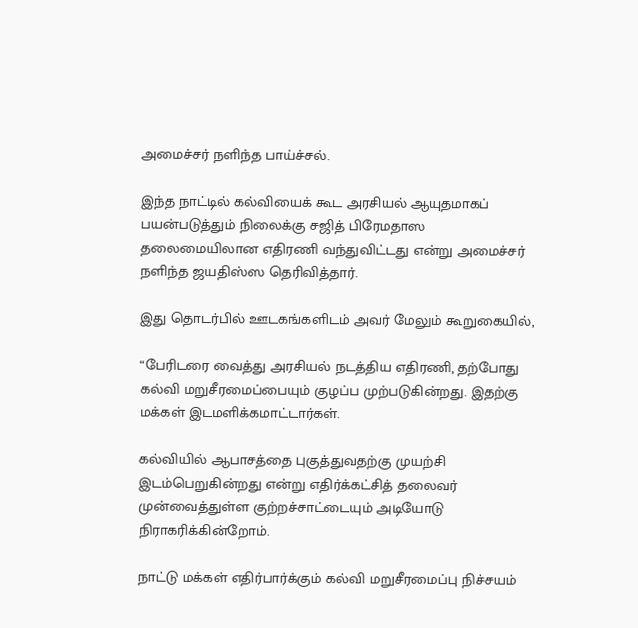அமைச்சர் நளிந்த பாய்ச்சல்.

இந்த நாட்டில் கல்வியைக் கூட அரசியல் ஆயுதமாகப் பயன்படுத்தும் நிலைக்கு சஜித் பிரேமதாஸ தலைமையிலான எதிரணி வந்துவிட்டது என்று அமைச்சர் நளிந்த ஜயதிஸ்ஸ தெரிவித்தார்.

இது தொடர்பில் ஊடகங்களிடம் அவர் மேலும் கூறுகையில்,

“பேரிடரை வைத்து அரசியல் நடத்திய எதிரணி, தற்போது கல்வி மறுசீரமைப்பையும் குழப்ப முற்படுகின்றது. இதற்கு மக்கள் இடமளிக்கமாட்டார்கள்.

கல்வியில் ஆபாசத்தை புகுத்துவதற்கு முயற்சி இடம்பெறுகின்றது என்று எதிர்க்கட்சித் தலைவர் முன்வைத்துள்ள குற்றச்சாட்டையும் அடியோடு நிராகரிக்கின்றோம்.

நாட்டு மக்கள் எதிர்பார்க்கும் கல்வி மறுசீரமைப்பு நிச்சயம்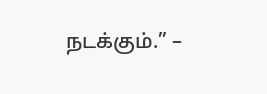நடக்கும்.” –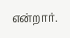என்றார்.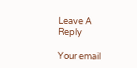Leave A Reply

Your email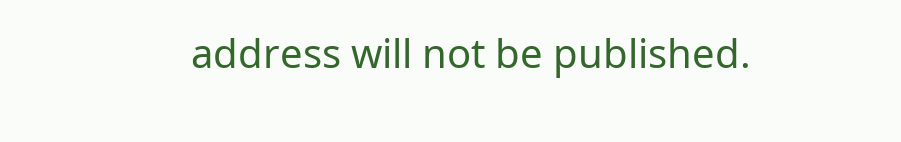address will not be published.